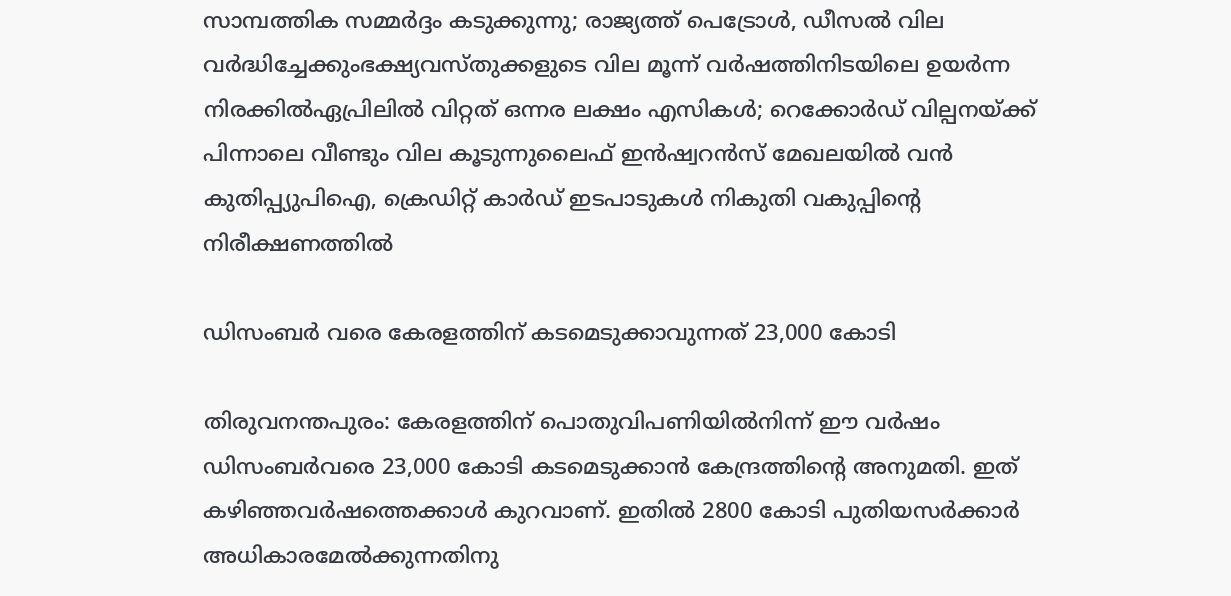സാമ്പത്തിക സമ്മർദ്ദം കടുക്കുന്നു; രാജ്യത്ത് പെട്രോൾ, ഡീസൽ വില വർദ്ധിച്ചേക്കുംഭക്ഷ്യവസ്തുക്കളുടെ വില മൂന്ന് വ‍ർഷത്തിനിടയിലെ ഉയ‍ർന്ന നിരക്കിൽഏപ്രിലില്‍ വിറ്റത് ഒന്നര ലക്ഷം എസികള്‍; റെക്കോര്‍ഡ് വില്പനയ്ക്ക് പിന്നാലെ വീണ്ടും വില കൂടുന്നുലൈഫ് ഇന്‍ഷ്വറന്‍സ് മേഖലയില്‍ വന്‍ കുതിപ്പ്യുപിഐ, ക്രെഡിറ്റ് കാർഡ് ഇടപാടുകൾ നികുതി വകുപ്പിന്റെ നിരീക്ഷണത്തിൽ

ഡിസംബർ വരെ കേരളത്തിന് കടമെടുക്കാവുന്നത് 23,000 കോടി

തിരുവനന്തപുരം: കേരളത്തിന് പൊതുവിപണിയിൽനിന്ന് ഈ വർഷം ഡിസംബർവരെ 23,000 കോടി കടമെടുക്കാൻ കേന്ദ്രത്തിന്റെ അനുമതി. ഇത് കഴിഞ്ഞവർഷത്തെക്കാൾ കുറവാണ്. ഇതിൽ 2800 കോടി പുതിയസർക്കാർ അധികാരമേൽക്കുന്നതിനു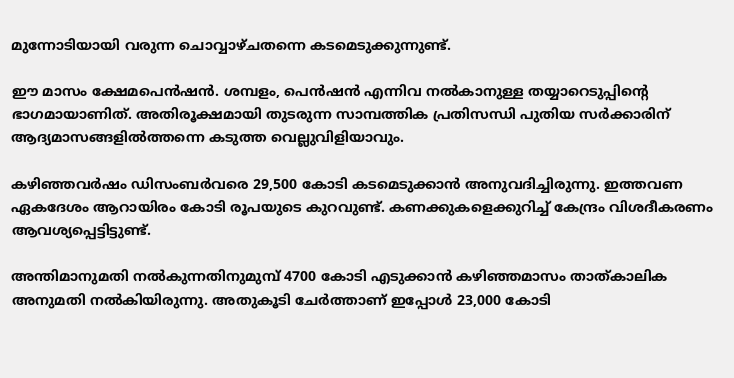മുന്നോടിയായി വരുന്ന ചൊവ്വാഴ്ചതന്നെ കടമെടുക്കുന്നുണ്ട്.

ഈ മാസം ക്ഷേമപെൻഷൻ. ശമ്പളം, പെൻഷൻ എന്നിവ നൽകാനുള്ള തയ്യാറെടുപ്പിന്റെ ഭാഗമായാണിത്. അതിരൂക്ഷമായി തുടരുന്ന സാമ്പത്തിക പ്രതിസന്ധി പുതിയ സർക്കാരിന് ആദ്യമാസങ്ങളിൽത്തന്നെ കടുത്ത വെല്ലുവിളിയാവും.

കഴിഞ്ഞവർഷം ഡിസംബർവരെ 29,500 കോടി കടമെടുക്കാൻ അനുവദിച്ചിരുന്നു. ഇത്തവണ ഏകദേശം ആറായിരം കോടി രൂപയുടെ കുറവുണ്ട്. കണക്കുകളെക്കുറിച്ച് കേന്ദ്രം വിശദീകരണം ആവശ്യപ്പെട്ടിട്ടുണ്ട്.

അന്തിമാനുമതി നൽകുന്നതിനുമുമ്പ് 4700 കോടി എടുക്കാൻ കഴിഞ്ഞമാസം താത്കാലിക അനുമതി നൽകിയിരുന്നു. അതുകൂടി ചേർത്താണ് ഇപ്പോൾ 23,000 കോടി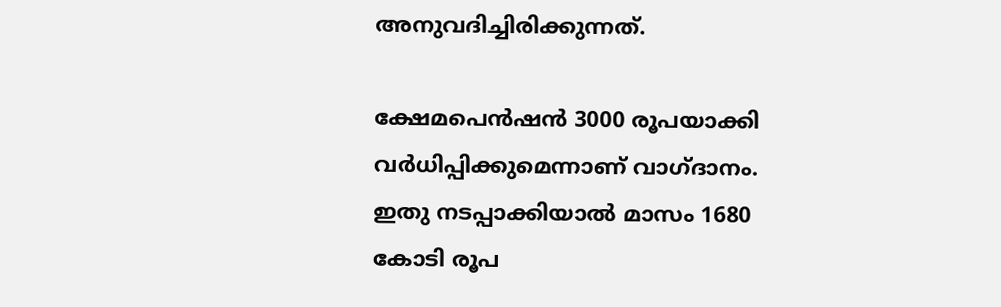അനുവദിച്ചിരിക്കുന്നത്.

ക്ഷേമപെൻഷൻ 3000 രൂപയാക്കി വർധിപ്പിക്കുമെന്നാണ് വാഗ്ദാനം. ഇതു നടപ്പാക്കിയാൽ മാസം 1680 കോടി രൂപ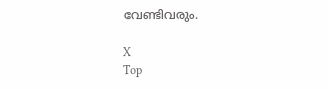വേണ്ടിവരും.

X
Top